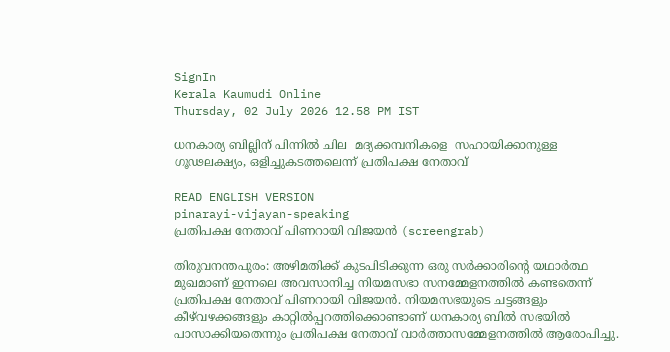SignIn
Kerala Kaumudi Online
Thursday, 02 July 2026 12.58 PM IST

ധനകാര്യ ബില്ലിന് പിന്നിൽ ചില  മദ്യക്കമ്പനികളെ  സഹായിക്കാനുള്ള  ഗൂഢലക്ഷ്യം, ഒളിച്ചുകടത്തലെന്ന് പ്രതിപക്ഷ നേതാവ്

READ ENGLISH VERSION
pinarayi-vijayan-speaking
പ്രതിപക്ഷ നേതാവ് പിണറായി വിജയൻ (screengrab)

തിരുവനന്തപുരം: അഴിമതിക്ക് കുടപിടിക്കുന്ന ഒരു സർക്കാരിന്റെ യഥാർത്ഥ മുഖമാണ് ഇന്നലെ അവസാനിച്ച നിയമസഭാ സനമ്മേളനത്തിൽ കണ്ടതെന്ന് പ്രതിപക്ഷ നേതാവ് പിണറായി വിജയൻ. നിയമസഭയുടെ ചട്ടങ്ങളും കീഴ്‌വഴക്കങ്ങളും കാറ്റിൽപ്പറത്തിക്കൊണ്ടാണ് ധനകാര്യ ബിൽ സഭയിൽ പാസാക്കിയതെന്നും പ്രതിപക്ഷ നേതാവ് വാർത്താസമ്മേളനത്തിൽ ആരോപിച്ചു.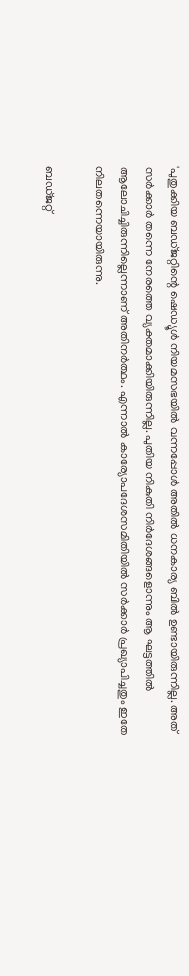'പുതുക്കിയ ബഡ്‌ജറ്റിന്റെ ഷെഡ്യൂൾ നിയമസഭയിൽ വന്നപ്പോൾ അതിൽ ധനകാര്യ ബിൽ ഉണ്ടായിരുന്നില്ല. അത് സർക്കാർ തന്നെ നേരത്തെ വ്യക്തമാക്കിയിരുന്നില്ല. പുതിയ നികുതി നിർദേശങ്ങളൊന്നും ആ ഘട്ടത്തിൽ ആലോചിച്ചിരുന്നില്ലെന്നാണ് അതിനർത്ഥം. എന്നാൽ കാര്യോപദേശസമിതിയിൽ സർക്കാർ പ്രഖ്യാപിച്ചതും ഇതേ നിലതന്നെയായിരുന്നു.

ബഡ്‌‌ജറ്റ്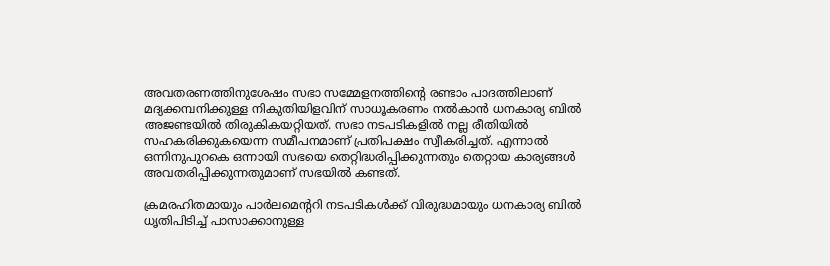അവതരണത്തിനുശേഷം സഭാ സമ്മേളനത്തിന്റെ രണ്ടാം പാദത്തിലാണ് മദ്യക്കമ്പനിക്കുള്ള നികുതിയിളവിന് സാധൂകരണം നൽകാൻ ധനകാര്യ ബിൽ അജണ്ടയിൽ തിരുകികയറ്റിയത്. സഭാ നടപടികളിൽ നല്ല രീതിയിൽ സഹകരിക്കുകയെന്ന സമീപനമാണ് പ്രതിപക്ഷം സ്വീകരിച്ചത്. എന്നാൽ ഒന്നിനുപുറകെ ഒന്നായി സഭയെ തെറ്റിദ്ധരിപ്പിക്കുന്നതും തെറ്റായ കാര്യങ്ങൾ അവതരിപ്പിക്കുന്നതുമാണ് സഭയിൽ കണ്ടത്.

ക്രമരഹിതമായും പാർലമെന്ററി നടപടികൾക്ക് വിരുദ്ധമായും ധനകാര്യ ബിൽ ധൃതിപിടിച്ച് പാസാക്കാനുള്ള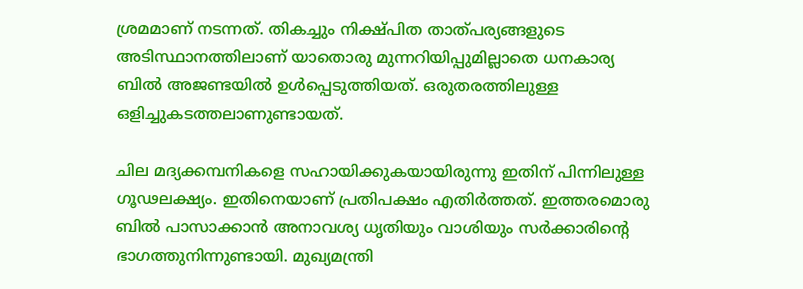ശ്രമമാണ് നടന്നത്. തികച്ചും നിക്ഷ്പിത താത്‌പര്യങ്ങളുടെ അടിസ്ഥാനത്തിലാണ് യാതൊരു മുന്നറിയിപ്പുമില്ലാതെ ധനകാര്യ ബിൽ അജണ്ടയിൽ ഉൾപ്പെടുത്തിയത്. ഒരുതരത്തിലുള്ള ഒളിച്ചുകടത്തലാണുണ്ടായത്.

ചില മദ്യക്കമ്പനികളെ സഹായിക്കുകയായിരുന്നു ഇതിന് പിന്നിലുള്ള ഗൂഢലക്ഷ്യം. ഇതിനെയാണ് പ്രതിപക്ഷം എതിർത്തത്. ഇത്തരമൊരു ബിൽ പാസാക്കാൻ അനാവശ്യ ധൃതിയും വാശിയും സർക്കാരിന്റെ ഭാഗത്തുനിന്നുണ്ടായി. മുഖ്യമന്ത്രി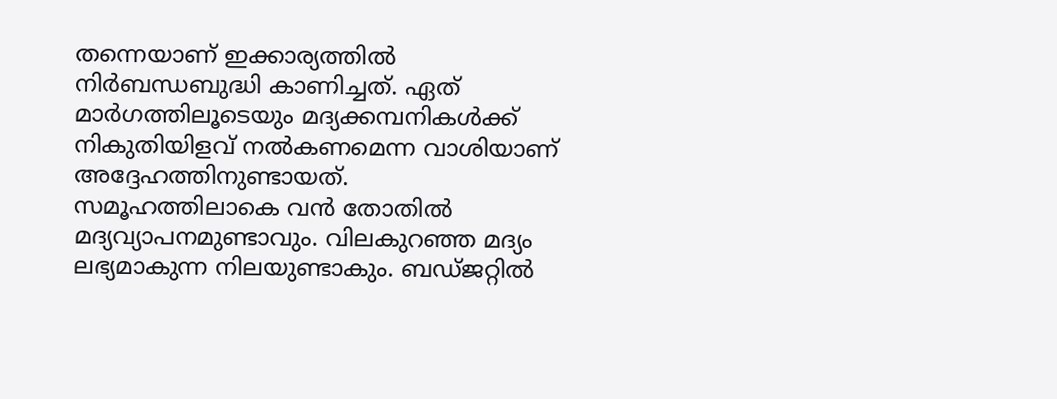തന്നെയാണ് ഇക്കാര്യത്തിൽ നിർബന്ധബുദ്ധി കാണിച്ചത്. ഏത് മാർഗത്തിലൂടെയും മദ്യക്കമ്പനികൾക്ക് നികുതിയിളവ് നൽകണമെന്ന വാശിയാണ് അദ്ദേഹത്തിനുണ്ടായത്. സമൂഹത്തിലാകെ വൻ തോതിൽ മദ്യവ്യാപനമുണ്ടാവും. വിലകുറഞ്ഞ മദ്യം ലഭ്യമാകുന്ന നിലയുണ്ടാകും. ബഡ്‌ജറ്റിൽ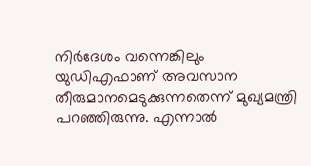നിർദേശം വന്നെങ്കിലും യുഡിഎഫാണ് അവസാന തീരുമാനമെടുക്കുന്നതെന്ന് മുഖ്യമന്ത്രി പറഞ്ഞിരുന്നു. എന്നാൽ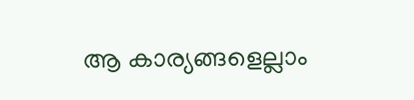ആ കാര്യങ്ങളെല്ലാം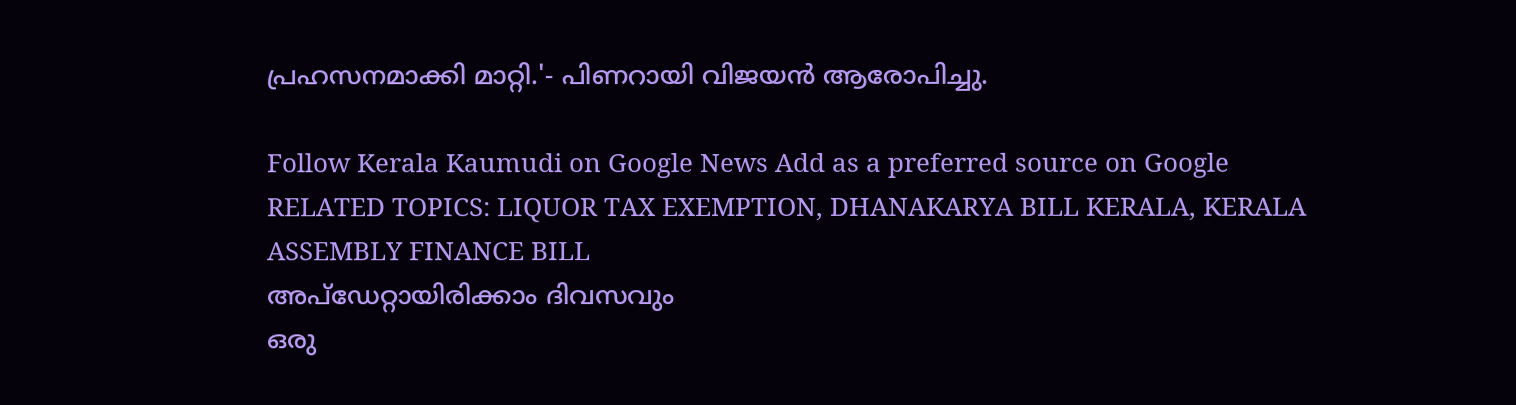പ്രഹസനമാക്കി മാറ്റി.'- പിണറായി വിജയൻ ആരോപിച്ചു.

Follow Kerala Kaumudi on Google News Add as a preferred source on Google
RELATED TOPICS: LIQUOR TAX EXEMPTION, DHANAKARYA BILL KERALA, KERALA ASSEMBLY FINANCE BILL
അപ്ഡേറ്റായിരിക്കാം ദിവസവും
ഒരു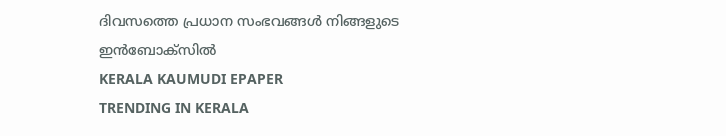ദിവസത്തെ പ്രധാന സംഭവങ്ങൾ നിങ്ങളുടെ ഇൻബോക്സിൽ
KERALA KAUMUDI EPAPER
TRENDING IN KERALA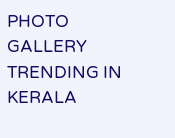PHOTO GALLERY
TRENDING IN KERALA